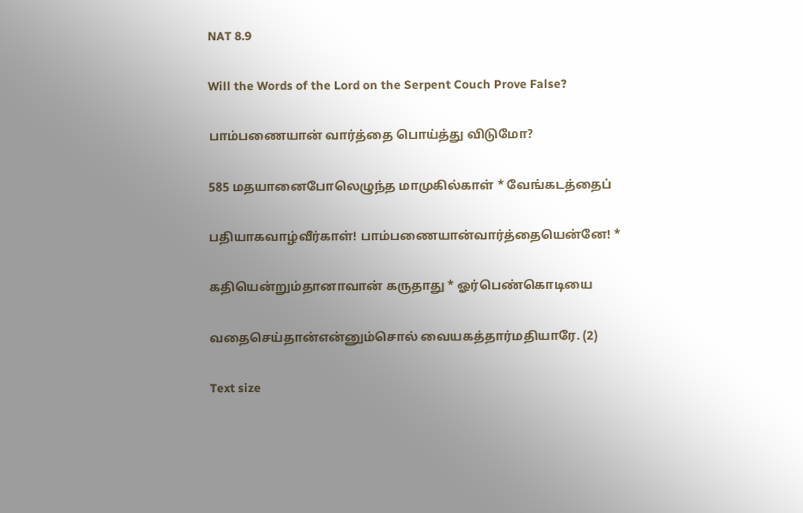NAT 8.9

Will the Words of the Lord on the Serpent Couch Prove False?

பாம்பணையான் வார்த்தை பொய்த்து விடுமோ?

585 மதயானைபோலெழுந்த மாமுகில்காள் * வேங்கடத்தைப்

பதியாகவாழ்வீர்காள்! பாம்பணையான்வார்த்தையென்னே! *

கதியென்றும்தானாவான் கருதாது * ஓர்பெண்கொடியை

வதைசெய்தான்என்னும்சொல் வையகத்தார்மதியாரே. (2)

Text size